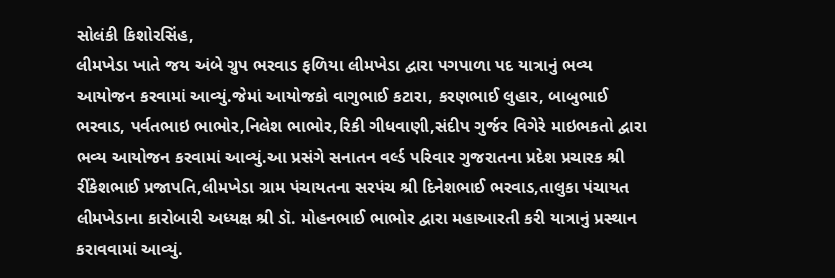સોલંકી કિશોરસિંહ,
લીમખેડા ખાતે જય અંબે ગ્રુપ ભરવાડ ફળિયા લીમખેડા દ્વારા પગપાળા પદ યાત્રાનું ભવ્ય આયોજન કરવામાં આવ્યું.જેમાં આયોજકો વાગુભાઈ કટારા, કરણભાઈ લુહાર, બાબુભાઈ ભરવાડ, પર્વતભાઇ ભાભોર,નિલેશ ભાભોર,રિકી ગીધવાણી,સંદીપ ગુર્જર વિગેરે માઇભકતો દ્વારા ભવ્ય આયોજન કરવામાં આવ્યું.આ પ્રસંગે સનાતન વર્લ્ડ પરિવાર ગુજરાતના પ્રદેશ પ્રચારક શ્રી રીંકેશભાઈ પ્રજાપતિ,લીમખેડા ગ્રામ પંચાયતના સરપંચ શ્રી દિનેશભાઈ ભરવાડ,તાલુકા પંચાયત લીમખેડાના કારોબારી અધ્યક્ષ શ્રી ડૉ. મોહનભાઈ ભાભોર દ્વારા મહાઆરતી કરી યાત્રાનું પ્રસ્થાન કરાવવામાં આવ્યું.